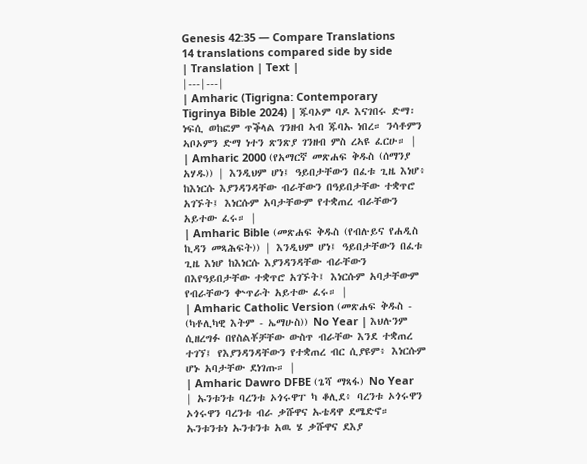Genesis 42:35 — Compare Translations
14 translations compared side by side
| Translation | Text |
|---|---|
| Amharic (Tigrigna: Contemporary Tigrinya Bible 2024) | ጁባኦም ባዶ እናገበሩ ድማ፡ ነፍሲ ወከፎም ጥቕላል ገንዘብ ኣብ ጁባኡ ነበረ። ንሳቶምን ኣቦኦምን ድማ ነተን ጽንጽያ ገንዘብ ምስ ረኣዩ ፈርሁ። |
| Amharic 2000 (የአማርኛ መጽሐፍ ቅዱስ (ሰማንያ አሃዱ)) | እንዲህም ሆነ፤ ዓይበታቸውን በፈቱ ጊዜ እነሆ፥ ከእነርሱ እያንዳንዳቸው ብራቸውን በዓይበታቸው ተቋጥሮ አገኙት፤ እነርሱም አባታቸውም የተቋጠረ ብራቸውን አይተው ፈሩ። |
| Amharic Bible (መጽሐፍ ቅዱስ (የብሉይና የሐዲስ ኪዳን መጻሕፍት)) | እንዲህም ሆነ፤ ዓይበታቸውን በፈቱ ጊዜ እነሆ ከእነርሱ እያንዳንዳቸው ብራቸውን በእየዓይበታቸው ተቋጥሮ አገኙት፤ እነርሱም አባታቸውም የብራቸውን ቍጥራት አይተው ፈሩ። |
| Amharic Catholic Version (መጽሐፍ ቅዱስ - (ካቶሊካዊ እትም - ኤማሁስ)) No Year | እህሉንም ሲዘረግፉ በየስልቾቻቸው ውስጥ ብራቸው እንደ ተቋጠረ ተገኘ፤ የእያንዳንዳቸውን የተቋጠረ ብር ሲያዩም፥ እነርሱም ሆኑ አባታቸው ደነገጡ። |
| Amharic Dawro DFBE (ጌሻ ማጻፋ) No Year | ኡንቱንቱ ባረንቱ ኦጎሩዋፐ ካ ቆሊደ፥ ባረንቱ ኦጎሩዋን ኦጎሩዋን ባረንቱ ብራ ቃሹዋና ኡቴዳዋ ደሜድኖ። ኡንቱንቱነ ኡንቱንቱ አዉ ሄ ቃሹዋና ደእያ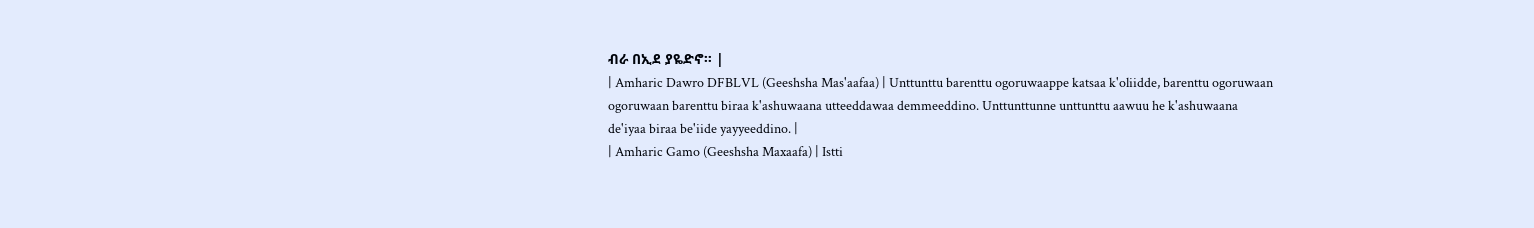ብራ በኢደ ያዬድኖ። |
| Amharic Dawro DFBLVL (Geeshsha Mas'aafaa) | Unttunttu barenttu ogoruwaappe katsaa k'oliidde, barenttu ogoruwaan ogoruwaan barenttu biraa k'ashuwaana utteeddawaa demmeeddino. Unttunttunne unttunttu aawuu he k'ashuwaana de'iyaa biraa be'iide yayyeeddino. |
| Amharic Gamo (Geeshsha Maxaafa) | Istti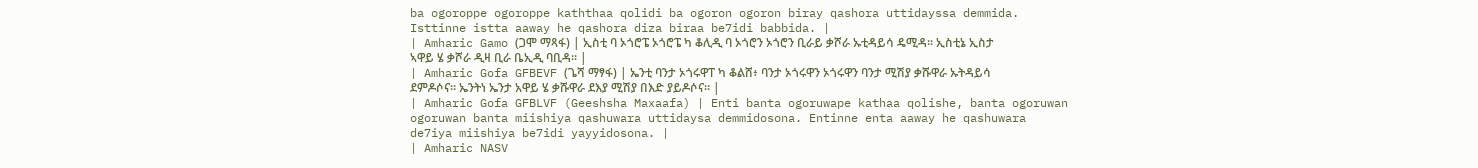ba ogoroppe ogoroppe kaththaa qolidi ba ogoron ogoron biray qashora uttidayssa demmida. Isttinne istta aaway he qashora diza biraa be7idi babbida. |
| Amharic Gamo (ጋሞ ማጻፋ) | ኢስቲ ባ ኦጎሮፔ ኦጎሮፔ ካ ቆሊዲ ባ ኦጎሮን ኦጎሮን ቢራይ ቃሾራ ኡቲዳይሳ ዴሚዳ። ኢስቲኔ ኢስታ ኣዋይ ሄ ቃሾራ ዲዛ ቢራ ቤኢዲ ባቢዳ። |
| Amharic Gofa GFBEVF (ጌሻ ማፃፋ) | ኤንቲ ባንታ ኦጎሩዋፐ ካ ቆልሸ፥ ባንታ ኦጎሩዋን ኦጎሩዋን ባንታ ሚሽያ ቃሹዋራ ኡትዳይሳ ደምዶሶና። ኤንትነ ኤንታ አዋይ ሄ ቃሹዋራ ደእያ ሚሽያ በእድ ያይዶሶና። |
| Amharic Gofa GFBLVF (Geeshsha Maxaafa) | Enti banta ogoruwape kathaa qolishe, banta ogoruwan ogoruwan banta miishiya qashuwara uttidaysa demmidosona. Entinne enta aaway he qashuwara de7iya miishiya be7idi yayyidosona. |
| Amharic NASV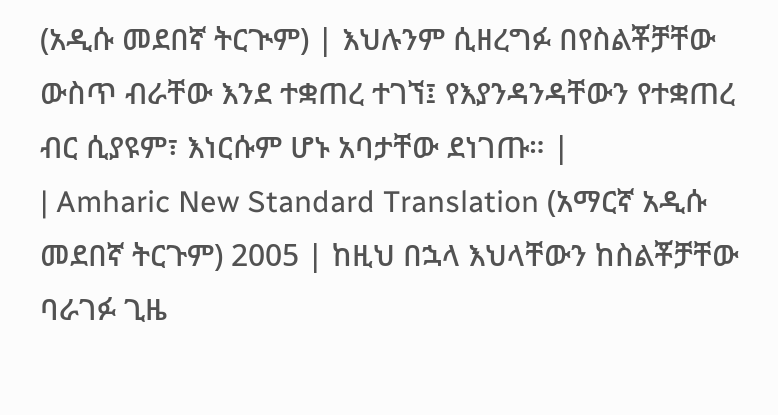(አዲሱ መደበኛ ትርጒም) | እህሉንም ሲዘረግፉ በየስልቾቻቸው ውስጥ ብራቸው እንደ ተቋጠረ ተገኘ፤ የእያንዳንዳቸውን የተቋጠረ ብር ሲያዩም፣ እነርሱም ሆኑ አባታቸው ደነገጡ። |
| Amharic New Standard Translation (አማርኛ አዲሱ መደበኛ ትርጉም) 2005 | ከዚህ በኋላ እህላቸውን ከስልቾቻቸው ባራገፉ ጊዜ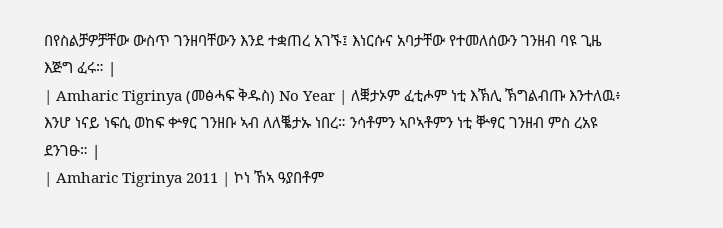በየስልቻዎቻቸው ውስጥ ገንዘባቸውን እንደ ተቋጠረ አገኙ፤ እነርሱና አባታቸው የተመለሰውን ገንዘብ ባዩ ጊዜ እጅግ ፈሩ። |
| Amharic Tigrinya (መፅሓፍ ቅዱስ) No Year | ለቛታኦም ፈቲሖም ነቲ እኽሊ ኽግልብጡ እንተለዉ፥ እንሆ ነናይ ነፍሲ ወከፍ ቍፃር ገንዘቡ ኣብ ለለቘታኡ ነበረ። ንሳቶምን ኣቦኣቶምን ነቲ ቝፃር ገንዘብ ምስ ረአዩ ደንገፁ። |
| Amharic Tigrinya 2011 | ኮነ ኸኣ ዓያበቶም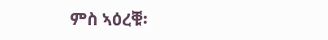ምስ ኣዕረቑ፡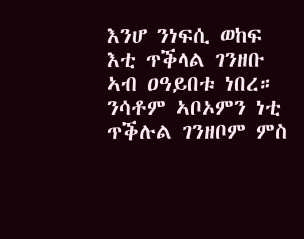እንሆ ንነፍሲ ወከፍ እቲ ጥቕላል ገንዘቡ ኣብ ዐዓይበቱ ነበረ። ንሳቶም ኣቦኦምን ነቲ ጥቕሉል ገንዘቦም ምስ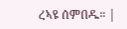ረኣዩ ሰምበዱ። |